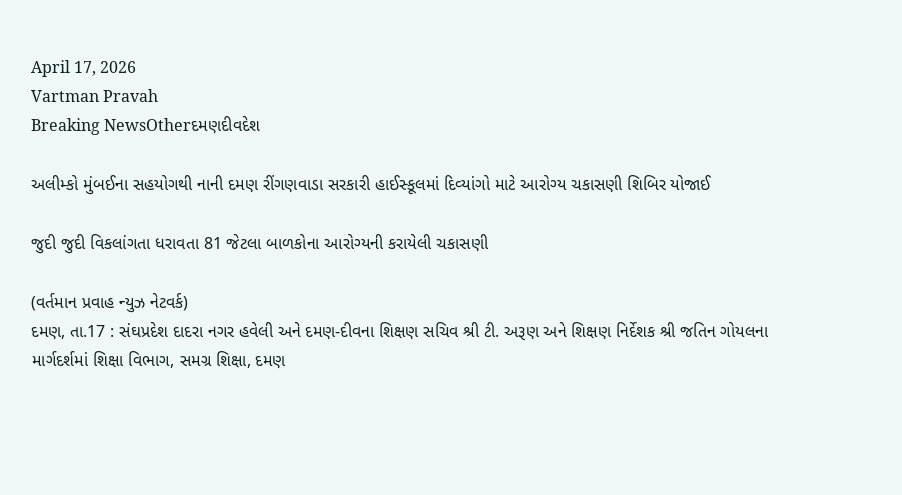April 17, 2026
Vartman Pravah
Breaking NewsOtherદમણદીવદેશ

અલીમ્‍કો મુંબઈના સહયોગથી નાની દમણ રીંગણવાડા સરકારી હાઈસ્‍કૂલમાં દિવ્‍યાંગો માટે આરોગ્‍ય ચકાસણી શિબિર યોજાઈ

જુદી જુદી વિકલાંગતા ધરાવતા 81 જેટલા બાળકોના આરોગ્‍યની કરાયેલી ચકાસણી

(વર્તમાન પ્રવાહ ન્‍યુઝ નેટવર્ક)
દમણ, તા.17 : સંઘપ્રદેશ દાદરા નગર હવેલી અને દમણ-દીવના શિક્ષણ સચિવ શ્રી ટી. અરૂણ અને શિક્ષણ નિર્દેશક શ્રી જતિન ગોયલના માર્ગદર્શમાં શિક્ષા વિભાગ, સમગ્ર શિક્ષા, દમણ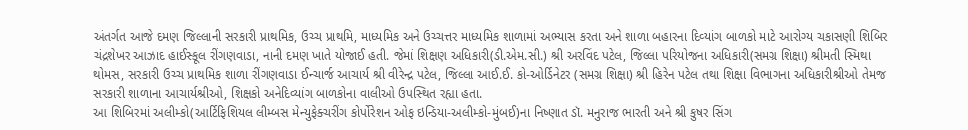અંતર્ગત આજે દમણ જિલ્લાની સરકારી પ્રાથમિક, ઉચ્‍ચ પ્રાથમિ, માધ્‍યમિક અને ઉચ્‍ચત્તર માધ્‍યમિક શાળામાં અભ્‍યાસ કરતા અને શાળા બહારના દિવ્‍યાંગ બાળકો માટે આરોગ્‍ય ચકાસણી શિબિર ચંદ્રશેખર આઝાદ હાઈસ્‍કૂલ રીંગણવાડા, નાની દમણ ખાતે યોજાઈ હતી. જેમાં શિક્ષણ અધિકારી(ડી.એમ.સી.) શ્રી અરવિંદ પટેલ, જિલ્લા પરિયોજના અધિકારી(સમગ્ર શિક્ષા) શ્રીમતી સ્‍મિથા થોમસ, સરકારી ઉચ્‍ચ પ્રાથમિક શાળા રીંગણવાડા ઈન્‍ચાર્જ આચાર્ય શ્રી વીરેન્‍દ્ર પટેલ, જિલ્લા આઈ.ઈ. કો-ઓર્ડિનેટર (સમગ્ર શિક્ષા) શ્રી હિરેન પટેલ તથા શિક્ષા વિભાગના અધિકારીશ્રીઓ તેમજ સરકારી શાળાના આચાર્યશ્રીઓ, શિક્ષકો અનેદિવ્‍યાંગ બાળકોના વાલીઓ ઉપસ્‍થિત રહ્યા હતા.
આ શિબિરમાં અલીમ્‍કો(આર્ટિફિશિયલ લીમ્‍બસ મેન્‍યુફેક્‍ચરીંગ કોર્પોરેશન ઓફ ઇન્‍ડિયા-અલીમ્‍કો-મુંબઈ)ના નિષ્‍ણાત ડૉ. મનુરાજ ભારતી અને શ્રી કુષર સિંગ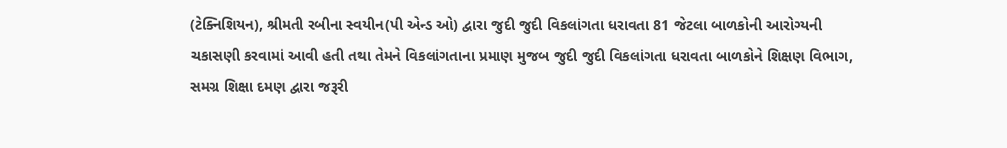(ટેક્‍નિશિયન), શ્રીમતી રબીના સ્‍વયીન(પી એન્‍ડ ઓ) દ્વારા જુદી જુદી વિકલાંગતા ધરાવતા 81 જેટલા બાળકોની આરોગ્‍યની ચકાસણી કરવામાં આવી હતી તથા તેમને વિકલાંગતાના પ્રમાણ મુજબ જુદી જુદી વિકલાંગતા ધરાવતા બાળકોને શિક્ષણ વિભાગ, સમગ્ર શિક્ષા દમણ દ્વારા જરૂરી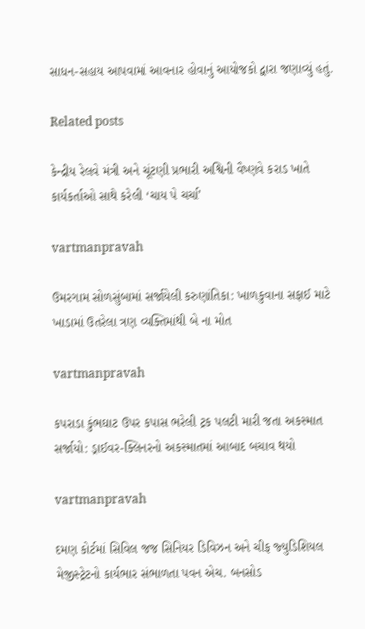સાધન-સહાય આપવામાં આવનાર હોવાનું આયોજકો દ્વારા જણાવ્‍યું હતું.

Related posts

કેન્‍દ્રીય રેલવે મંત્રી અને ચૂંટણી પ્રભારી અશ્વિની વૈષ્‍ણવે કરાડ ખાતે કાર્યકર્તાઓ સાથે કરેલી ‘ચાય પે ચર્ચા’

vartmanpravah

ઉમરગામ સોળસુંબામાં સર્જાયેલી કરુણાંતિકા: ખાળકુવાના સફાઈ માટે ખાડામાં ઉતરેલા ત્રણ વ્‍યક્‍તિમાંથી બે ના મોત

vartmanpravah

કપરાડા કુંભઘાટ ઉપર કપાસ ભરેલી ટ્રક પલટી મારી જતા અકસ્‍માત સર્જાયો: ડ્રાઈવર-ક્‍લિનરનો અકસ્‍માતમાં આબાદ બચાવ થયો

vartmanpravah

દમણ કોર્ટમાં સિવિલ જજ સિનિયર ડિવિઝન અને ચીફ જ્‍યુડિશિયલ મેજીસ્‍ટ્રેટનો કાર્યભાર સંભાળતા પવન એચ. બનસોડ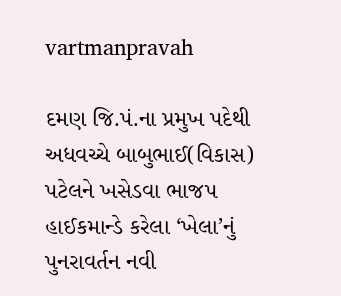vartmanpravah

દમણ જિ.પં.ના પ્રમુખ પદેથી અધવચ્‍ચે બાબુભાઈ(વિકાસ) પટેલને ખસેડવા ભાજપ હાઈકમાન્‍ડે કરેલા ‘ખેલા’નું પુનરાવર્તન નવી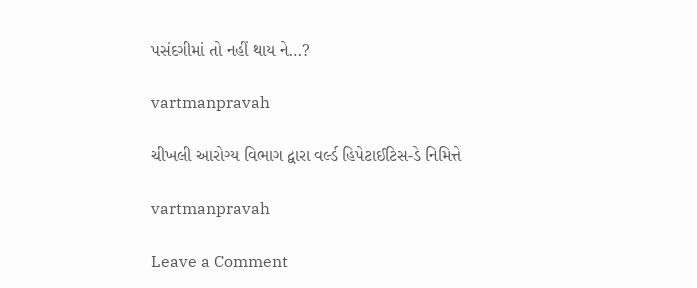પસંદગીમાં તો નહીં થાય ને…?

vartmanpravah

ચીખલી આરોગ્‍ય વિભાગ દ્વારા વર્લ્‍ડ હિપેટાઈટિસ-ડે નિમિત્તે

vartmanpravah

Leave a Comment